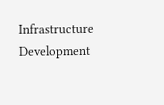Infrastructure Development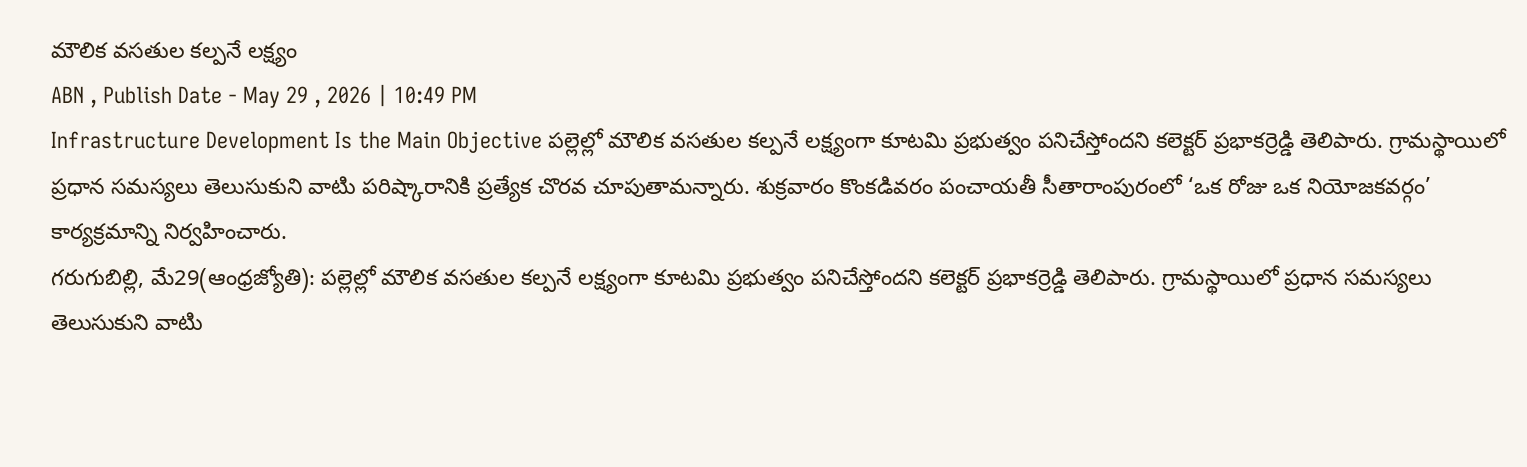మౌలిక వసతుల కల్పనే లక్ష్యం
ABN , Publish Date - May 29 , 2026 | 10:49 PM
Infrastructure Development Is the Main Objective పల్లెల్లో మౌలిక వసతుల కల్పనే లక్ష్యంగా కూటమి ప్రభుత్వం పనిచేస్తోందని కలెక్టర్ ప్రభాకర్రెడ్డి తెలిపారు. గ్రామస్థాయిలో ప్రధాన సమస్యలు తెలుసుకుని వాటిు పరిష్కారానికి ప్రత్యేక చొరవ చూపుతామన్నారు. శుక్రవారం కొంకడివరం పంచాయతీ సీతారాంపురంలో ‘ఒక రోజు ఒక నియోజకవర్గం’ కార్యక్రమాన్ని నిర్వహించారు.
గరుగుబిల్లి, మే29(ఆంధ్రజ్యోతి): పల్లెల్లో మౌలిక వసతుల కల్పనే లక్ష్యంగా కూటమి ప్రభుత్వం పనిచేస్తోందని కలెక్టర్ ప్రభాకర్రెడ్డి తెలిపారు. గ్రామస్థాయిలో ప్రధాన సమస్యలు తెలుసుకుని వాటిు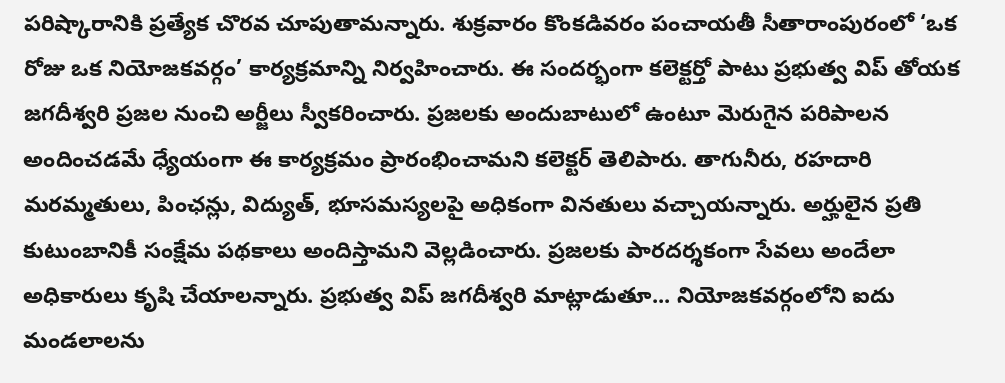పరిష్కారానికి ప్రత్యేక చొరవ చూపుతామన్నారు. శుక్రవారం కొంకడివరం పంచాయతీ సీతారాంపురంలో ‘ఒక రోజు ఒక నియోజకవర్గం’ కార్యక్రమాన్ని నిర్వహించారు. ఈ సందర్భంగా కలెక్టర్తో పాటు ప్రభుత్వ విప్ తోయక జగదీశ్వరి ప్రజల నుంచి అర్జీలు స్వీకరించారు. ప్రజలకు అందుబాటులో ఉంటూ మెరుగైన పరిపాలన అందించడమే ధ్యేయంగా ఈ కార్యక్రమం ప్రారంభించామని కలెక్టర్ తెలిపారు. తాగునీరు, రహదారి మరమ్మతులు, పింఛన్లు, విద్యుత్, భూసమస్యలపై అధికంగా వినతులు వచ్చాయన్నారు. అర్హులైన ప్రతి కుటుంబానికీ సంక్షేమ పథకాలు అందిస్తామని వెల్లడించారు. ప్రజలకు పారదర్శకంగా సేవలు అందేలా అధికారులు కృషి చేయాలన్నారు. ప్రభుత్వ విప్ జగదీశ్వరి మాట్లాడుతూ... నియోజకవర్గంలోని ఐదు మండలాలను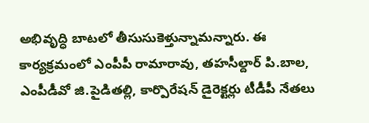అభివృద్ధి బాటలో తీసుసుకెళ్తున్నామన్నారు. ఈ కార్యక్రమంలో ఎంపీపీ రామారావు, తహసీల్దార్ పి.బాల, ఎంపీడీవో జి.పైడితల్లి, కార్పొరేషన్ డైరెక్టర్లు టీడీపీ నేతలు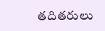తదితరులు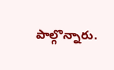పాల్గొన్నారు.